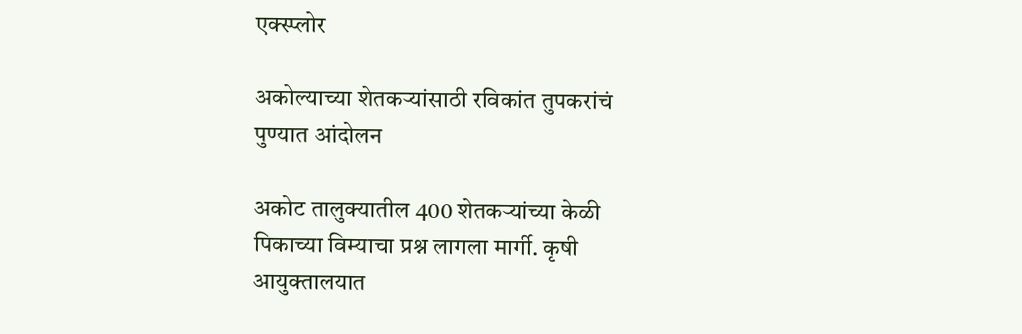एक्स्प्लोर

अकोल्याच्या शेतकऱ्यांसाठी रविकांत तुपकरांचं पुण्यात आंदोलन

अकोट तालुक्यातील 400 शेतकऱ्यांच्या केळी पिकाच्या विम्याचा प्रश्न लागला मार्गी. कृषी आयुक्तालयात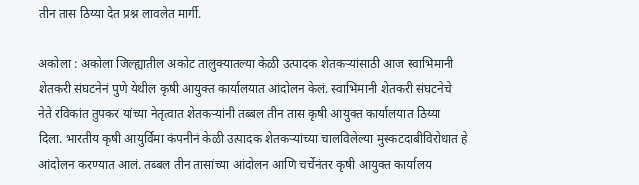तीन तास ठिय्या देत प्रश्न लावलेत मार्गी.

अकोला : अकोला जिल्ह्यातील अकोट तालुक्यातल्या केळी उत्पादक शेतकऱ्यांसाठी आज स्वाभिमानी शेतकरी संघटनेनं पुणे येथील कृषी आयुक्त कार्यालयात आंदोलन केलं. स्वाभिमानी शेतकरी संघटनेचे नेते रविकांत तुपकर यांच्या नेतृत्वात शेतकऱ्यांनी तब्बल तीन तास कृषी आयुक्त कार्यालयात ठिय्या दिला. भारतीय कृषी आयुर्विमा कंपनीनं केळी उत्पादक शेतकऱ्यांच्या चालविलेल्या मुस्कटदाबीविरोधात हे आंदोलन करण्यात आलं. तब्बल तीन तासांच्या आंदोलन आणि चर्चेनंतर कृषी आयुक्त कार्यालय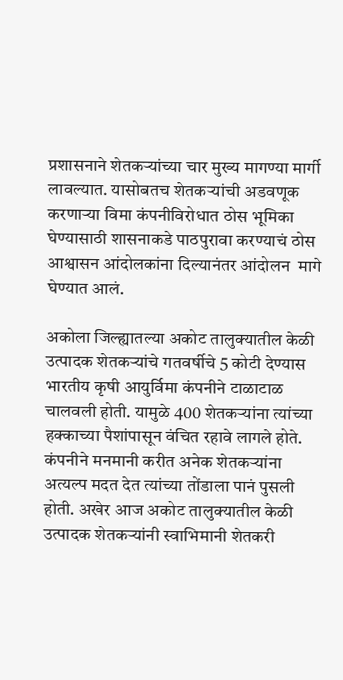प्रशासनाने शेतकऱ्यांच्या चार मुख्य मागण्या मार्गी लावल्यात. यासोबतच शेतकऱ्यांची अडवणूक करणाऱ्या विमा कंपनीविरोधात ठोस भूमिका घेण्यासाठी शासनाकडे पाठपुरावा करण्याचं ठोस आश्वासन आंदोलकांना दिल्यानंतर आंदोलन  मागे घेण्यात आलं.

अकोला जिल्ह्यातल्या अकोट तालुक्यातील केळी उत्पादक शेतकऱ्यांचे गतवर्षीचे 5 कोटी देण्यास भारतीय कृषी आयुर्विमा कंपनीने टाळाटाळ चालवली होती. यामुळे 400 शेतकऱ्यांना त्यांच्या हक्काच्या पैशांपासून वंचित रहावे लागले होते. कंपनीने मनमानी करीत अनेक शेतकऱ्यांना अत्यल्प मदत देत त्यांच्या तोंडाला पानं पुसली होती. अखेर आज अकोट तालुक्यातील केळी उत्पादक शेतकऱ्यांनी स्वाभिमानी शेतकरी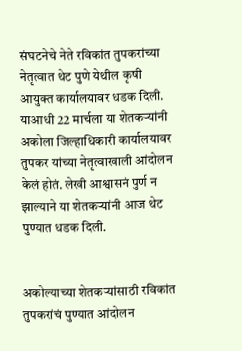संघटनेचे नेते रविकांत तुपकरांच्या नेतृत्वात थेट पुणे येथील कृषी आयुक्त कार्यालयावर धडक दिली. याआधी 22 मार्चला या शेतकऱ्यांनी अकोला जिल्हाधिकारी कार्यालयावर तुपकर यांच्या नेतृत्वाखाली आंदोलन केलं होतं. लेखी आश्वासनं पुर्ण न झाल्याने या शेतकऱ्यांनी आज थेट पुण्यात धडक दिली.


अकोल्याच्या शेतकऱ्यांसाठी रविकांत तुपकरांचं पुण्यात आंदोलन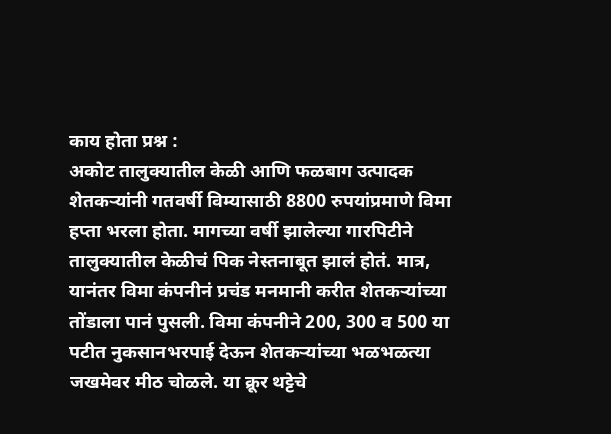काय होता प्रश्न :
अकोट तालुक्यातील केळी आणि फळबाग उत्पादक शेतकऱ्यांनी गतवर्षी विम्यासाठी 8800 रुपयांप्रमाणे विमा हप्ता भरला होता. मागच्या वर्षी झालेल्या गारपिटीने तालुक्यातील केळीचं पिक नेस्तनाबूत झालं होतं. मात्र, यानंतर विमा कंपनीनं प्रचंड मनमानी करीत शेतकऱ्यांच्या तोंडाला पानं पुसली. विमा कंपनीने 200, 300 व 500 या पटीत नुकसानभरपाई देऊन शेतकऱ्यांच्या भळभळत्या जखमेवर मीठ चोळले. या क्रूर थट्टेचे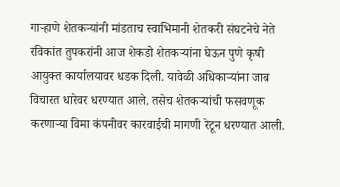गाऱ्हाणे शेतकऱ्यांनी मांडताच स्वाभिमानी शेतकरी संघटनेचे नेते रविकांत तुपकरांनी आज शेकडो शेतकऱ्यांना घेऊन पुणे कृषी आयुक्त कार्यालयावर धडक दिली. यावेळी अधिकाऱ्यांना जाब विचारत धारेवर धरण्यात आले. तसेच शेतकऱ्यांची फसवणूक करणाऱ्या विमा कंपनीवर कारवाईची मागणी रेटून धरण्यात आली.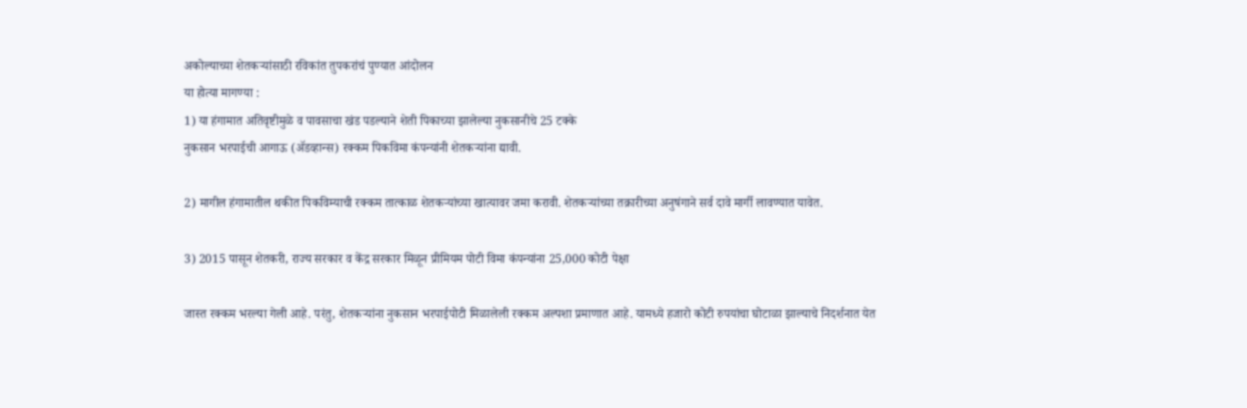अकोल्याच्या शेतकऱ्यांसाठी रविकांत तुपकरांचं पुण्यात आंदोलन
या होत्या मागण्या :
1) या हंगामात अतिवृष्टीमुळे व पावसाचा खंड पडल्याने शेती पिकाच्या झालेल्या नुकसानीचे 25 टक्के
नुकसान भरपाईची आगाऊ (ॲडव्हान्स) रक्कम पिकविमा कंपन्यांनी शेतकऱ्यांना द्यावी.

2) मागील हंगामातील थकीत पिकविम्याची रक्कम तात्काळ शेतकऱ्यांच्या खात्यावर जमा करावी. शेतकऱ्यांच्या तक्रारीच्या अनुषंगाने सर्व दावे मार्गी लावण्यात यावेत.

3) 2015 पासून शेतकरी, राज्य सरकार व केंद्र सरकार मिळून प्रीमियम पोटी विमा कंपन्यांना 25,000 कोटी पेक्षा

जास्त रक्कम भरल्या गेली आहे. परंतु, शेतकऱ्यांना नुकसान भरपाईपोटी मिळालेली रक्कम अल्पशा प्रमाणात आहे. यामध्ये हजारो कोटी रुपयांचा घोटाळा झाल्याचे निदर्शनात येत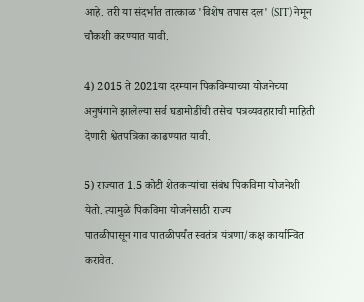आहे. तरी या संदर्भात तात्काळ 'विशेष तपास दल' (SIT) नेमून चौकशी करण्यात यावी.

4) 2015 ते 2021या दरम्यान पिकविम्याच्या योजनेच्या अनुषंगाने झालेल्या सर्व घडामोडींची तसेच पत्रव्यवहाराची माहिती देणारी श्वेतपत्रिका काढण्यात यावी.

5) राज्यात 1.5 कोटी शेतकऱ्यांचा संबंध पिकविमा योजनेशी येतो. त्यामुळे पिकविमा योजनेसाठी राज्य
पातळीपासून गाव पातळीपर्यंत स्वतंत्र यंत्रणा/कक्ष कार्यान्वित करावेत.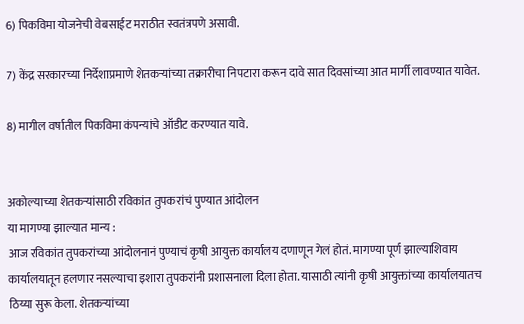6) पिकविमा योजनेची वेबसाईट मराठीत स्वतंत्रपणे असावी.

7) केंद्र सरकारच्या निर्देशाप्रमाणे शेतकऱ्यांच्या तक्रारीचा निपटारा करून दावे सात दिवसांच्या आत मार्गी लावण्यात यावेत.

8) मागील वर्षातील पिकविमा कंपन्यांचे ऑडीट करण्यात यावे.


अकोल्याच्या शेतकऱ्यांसाठी रविकांत तुपकरांचं पुण्यात आंदोलन
या मागण्या झाल्यात मान्य :
आज रविकांत तुपकरांच्या आंदोलनानं पुण्याचं कृषी आयुक्त कार्यालय दणाणून गेलं होतं. मागण्या पूर्ण झाल्याशिवाय कार्यालयातून हलणार नसल्याचा इशारा तुपकरांनी प्रशासनाला दिला होता. यासाठी त्यांनी कृषी आयुक्तांच्या कार्यालयातच ठिय्या सुरू केला. शेतकऱ्यांच्या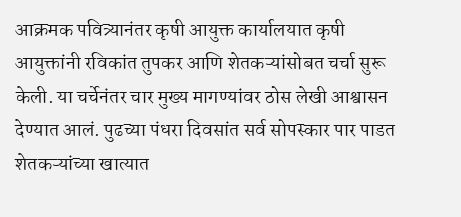आक्रमक पवित्र्यानंतर कृषी आयुक्त कार्यालयात कृषी आयुक्तांनी रविकांत तुपकर आणि शेतकऱ्यांसोबत चर्चा सुरू केली. या चर्चेनंतर चार मुख्य मागण्यांवर ठोस लेखी आश्वासन देण्यात आलं. पुढच्या पंधरा दिवसांत सर्व सोपस्कार पार पाडत शेतकऱ्यांच्या खात्यात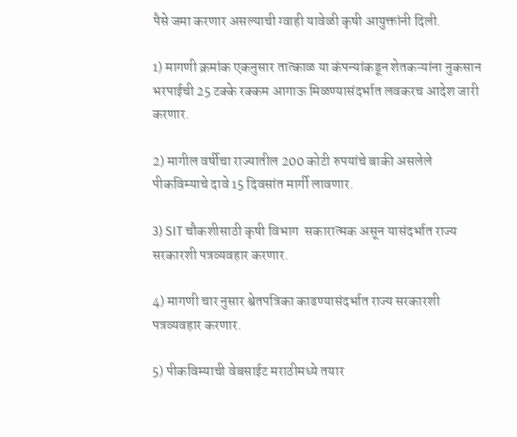पैसे जमा करणार असल्याची ग्वाही यावेळी कृषी आयुक्तांनी दिली.

1) मागणी क्रमांक एकनुसार तात्काळ या कंपन्यांकडून शेतकऱ्यांना नुकसान भरपाईची 25 टक्के रक्कम आगाऊ मिळण्यासंदर्भात लवकरच आदेश जारी करणार.

2) मागील वर्षीचा राज्यातील 200 कोटी रुपयांचे बाकी असलेले पीकविम्याचे दावे 15 दिवसांत मार्गी लावणार.

3) SIT चौकशीसाठी कृषी विभाग  सकारात्मक असून यासंदर्भात राज्य सरकारशी पत्रव्यवहार करणार.

4) मागणी चार नुसार श्वेतपत्रिका काढण्यासंदर्भात राज्य सरकारशी पत्रव्यवहार करणार.

5) पीकविम्याची वेबसाईट मराठीमध्ये तयार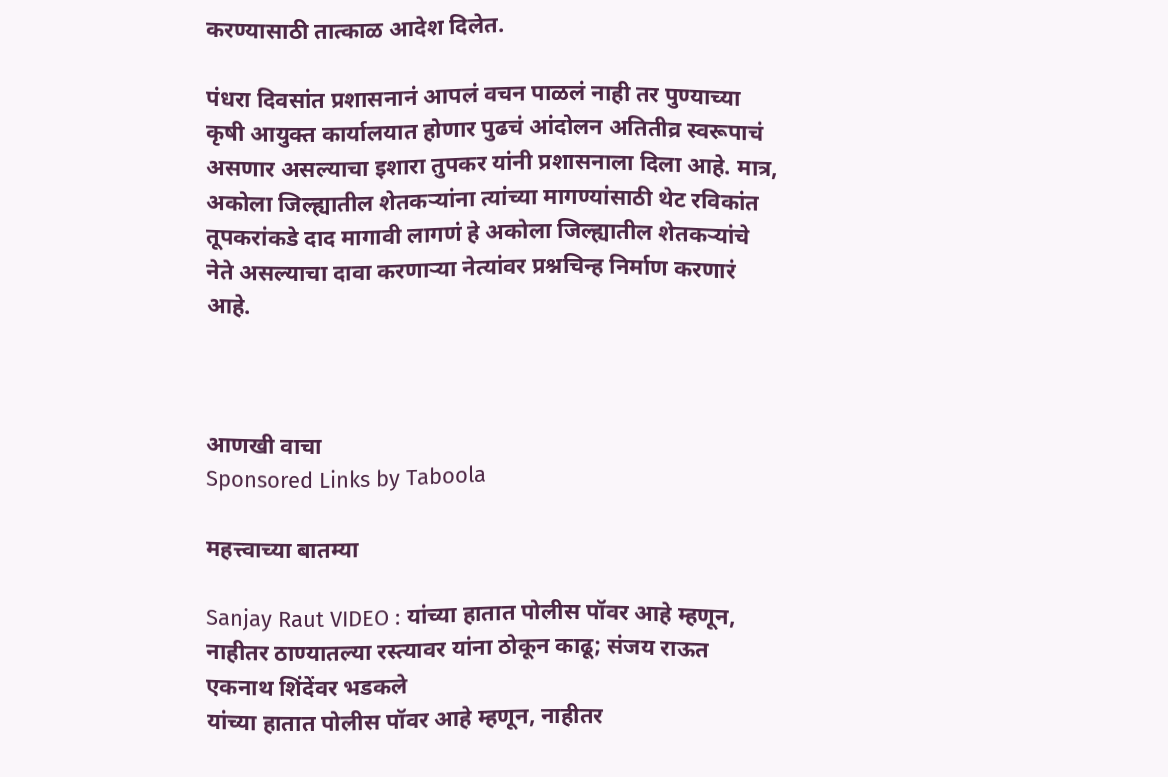करण्यासाठी तात्काळ आदेश दिलेत.

पंधरा दिवसांत प्रशासनानं आपलं वचन पाळलं नाही तर पुण्याच्या कृषी आयुक्त कार्यालयात होणार पुढचं आंदोलन अतितीव्र स्वरूपाचं असणार असल्याचा इशारा तुपकर यांनी प्रशासनाला दिला आहे. मात्र, अकोला जिल्ह्यातील शेतकऱ्यांना त्यांच्या मागण्यांसाठी थेट रविकांत तूपकरांकडे दाद मागावी लागणं हे अकोला जिल्ह्यातील शेतकऱ्यांचे नेते असल्याचा दावा करणाऱ्या नेत्यांवर प्रश्नचिन्ह निर्माण करणारं आहे.



आणखी वाचा
Sponsored Links by Taboola

महत्त्वाच्या बातम्या

Sanjay Raut VIDEO : यांच्या हातात पोलीस पॉवर आहे म्हणून, नाहीतर ठाण्यातल्या रस्त्यावर यांना ठोकून काढू; संजय राऊत एकनाथ शिंदेंवर भडकले
यांच्या हातात पोलीस पॉवर आहे म्हणून, नाहीतर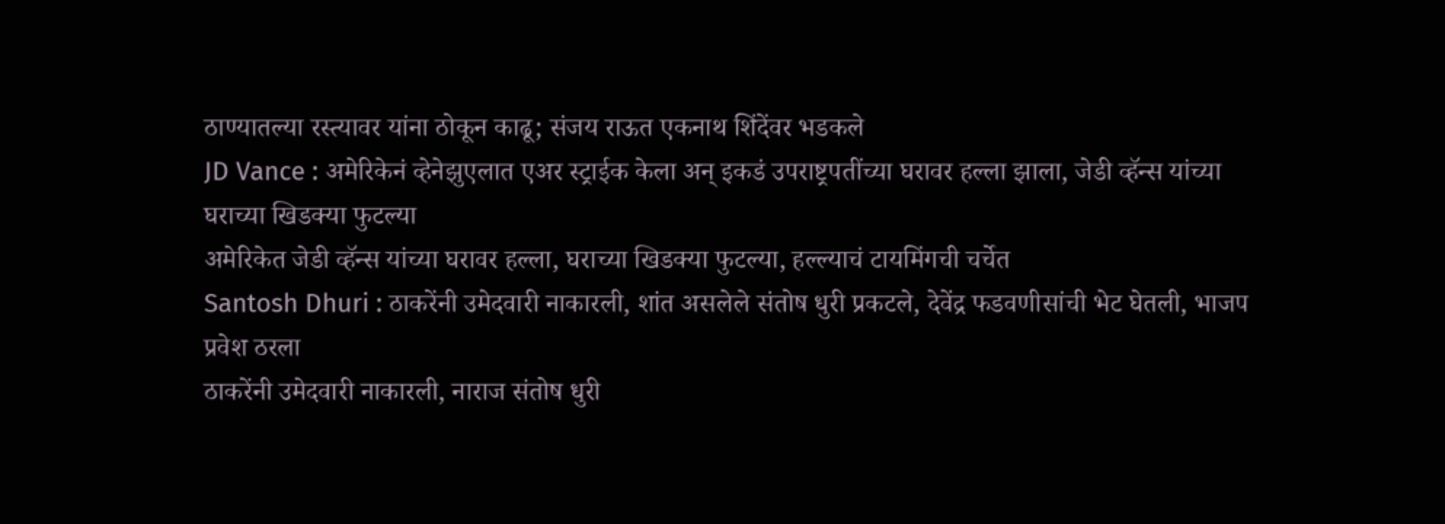ठाण्यातल्या रस्त्यावर यांना ठोकून काढू; संजय राऊत एकनाथ शिंदेंवर भडकले
JD Vance : अमेरिकेनं व्हेनेझुएलात एअर स्ट्राईक केला अन् इकडं उपराष्ट्रपतींच्या घरावर हल्ला झाला, जेडी व्हॅन्स यांच्या घराच्या खिडक्या फुटल्या
अमेरिकेत जेडी व्हॅन्स यांच्या घरावर हल्ला, घराच्या खिडक्या फुटल्या, हल्ल्याचं टायमिंगची चर्चेत
Santosh Dhuri : ठाकरेंनी उमेदवारी नाकारली, शांत असलेले संतोष धुरी प्रकटले, देवेंद्र फडवणीसांची भेट घेतली, भाजप प्रवेश ठरला
ठाकरेंनी उमेदवारी नाकारली, नाराज संतोष धुरी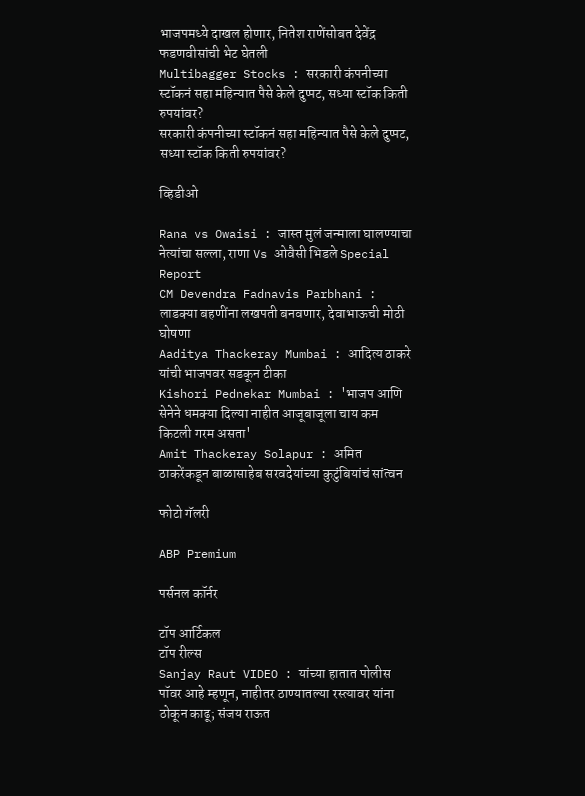भाजपमध्ये दाखल होणार, नितेश राणेंसोबत देवेंद्र फडणवीसांची भेट घेतली
Multibagger Stocks : सरकारी कंपनीच्या स्टॉकनं सहा महिन्यात पैसे केले दुप्पट, सध्या स्टॉक किती रुपयांवर?
सरकारी कंपनीच्या स्टॉकनं सहा महिन्यात पैसे केले दुप्पट, सध्या स्टॉक किती रुपयांवर?

व्हिडीओ

Rana vs Owaisi : जास्त मुलं जन्माला घालण्याचा नेत्यांचा सल्ला, राणा Vs ओवैसी भिडले Special Report
CM Devendra Fadnavis Parbhani : लाडक्या बहणींना लखपती बनवणार, देवाभाऊची मोठी घोषणा
Aaditya Thackeray Mumbai : आदित्य ठाकरे यांची भाजपवर सडकून टीका
Kishori Pednekar Mumbai : 'भाजप आणि सेनेने धमक्या दिल्या नाहीत आजूबाजूला चाय कम किटली गरम असता'
Amit Thackeray Solapur : अमित ठाकरेंकडून बाळासाहेब सरवदेयांच्या कुटुंबियांचं सांत्वन

फोटो गॅलरी

ABP Premium

पर्सनल कॉर्नर

टॉप आर्टिकल
टॉप रील्स
Sanjay Raut VIDEO : यांच्या हातात पोलीस पॉवर आहे म्हणून, नाहीतर ठाण्यातल्या रस्त्यावर यांना ठोकून काढू; संजय राऊत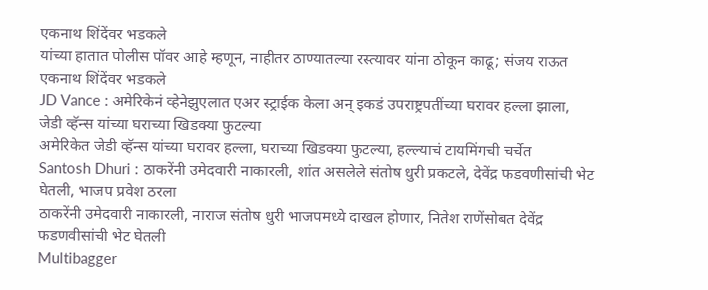एकनाथ शिंदेंवर भडकले
यांच्या हातात पोलीस पॉवर आहे म्हणून, नाहीतर ठाण्यातल्या रस्त्यावर यांना ठोकून काढू; संजय राऊत एकनाथ शिंदेंवर भडकले
JD Vance : अमेरिकेनं व्हेनेझुएलात एअर स्ट्राईक केला अन् इकडं उपराष्ट्रपतींच्या घरावर हल्ला झाला, जेडी व्हॅन्स यांच्या घराच्या खिडक्या फुटल्या
अमेरिकेत जेडी व्हॅन्स यांच्या घरावर हल्ला, घराच्या खिडक्या फुटल्या, हल्ल्याचं टायमिंगची चर्चेत
Santosh Dhuri : ठाकरेंनी उमेदवारी नाकारली, शांत असलेले संतोष धुरी प्रकटले, देवेंद्र फडवणीसांची भेट घेतली, भाजप प्रवेश ठरला
ठाकरेंनी उमेदवारी नाकारली, नाराज संतोष धुरी भाजपमध्ये दाखल होणार, नितेश राणेंसोबत देवेंद्र फडणवीसांची भेट घेतली
Multibagger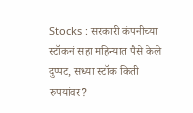Stocks : सरकारी कंपनीच्या स्टॉकनं सहा महिन्यात पैसे केले दुप्पट, सध्या स्टॉक किती रुपयांवर?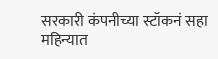सरकारी कंपनीच्या स्टॉकनं सहा महिन्यात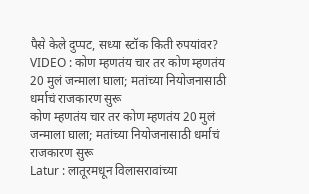पैसे केले दुप्पट, सध्या स्टॉक किती रुपयांवर?
VIDEO : कोण म्हणतंय चार तर कोण म्हणतंय 20 मुलं जन्माला घाला; मतांच्या नियोजनासाठी धर्माचं राजकारण सुरू
कोण म्हणतंय चार तर कोण म्हणतंय 20 मुलं जन्माला घाला; मतांच्या नियोजनासाठी धर्माचं राजकारण सुरू
Latur : लातूरमधून विलासरावांच्या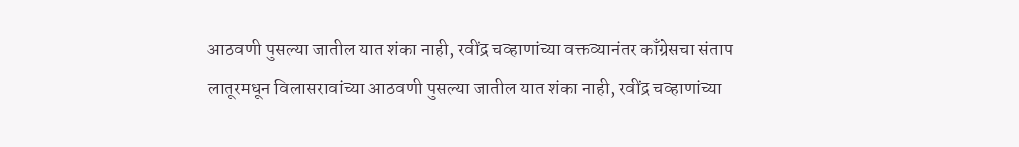आठवणी पुसल्या जातील यात शंका नाही, रवींद्र चव्हाणांच्या वक्तव्यानंतर काँग्रेसचा संताप
लातूरमधून विलासरावांच्या आठवणी पुसल्या जातील यात शंका नाही, रवींद्र चव्हाणांच्या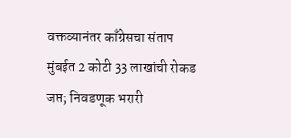वक्तव्यानंतर काँग्रेसचा संताप
मुंबईत 2 कोटी 33 लाखांची रोकड जप्त; निवडणूक भरारी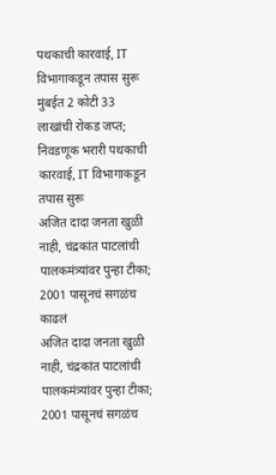पथकाची कारवाई, IT विभागाकडून तपास सुरू
मुंबईत 2 कोटी 33 लाखांची रोकड जप्त; निवडणूक भरारी पथकाची कारवाई, IT विभागाकडून तपास सुरू
अजित दादा जनता खुळी नाही, चंद्रकांत पाटलांची पालकमंत्र्यांवर पुन्हा टीका; 2001 पासूनचं सगळंच काढलं
अजित दादा जनता खुळी नाही, चंद्रकांत पाटलांची पालकमंत्र्यांवर पुन्हा टीका; 2001 पासूनचं सगळंच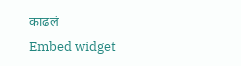काढलं
Embed widget